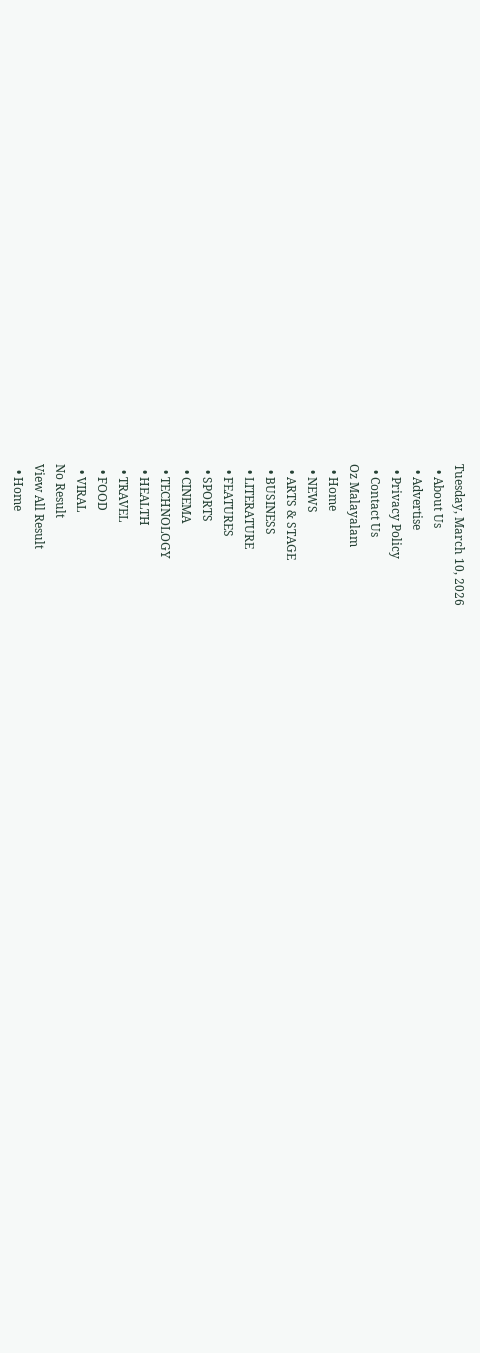Tuesday, March 10, 2026
  • About Us
  • Advertise
  • Privacy Policy
  • Contact Us
Oz Malayalam
  • Home
  • NEWS
  • ARTS & STAGE
  • BUSINESS
  • LITERATURE
  • FEATURES
  • SPORTS
  • CINEMA
  • TECHNOLOGY
  • HEALTH
  • TRAVEL
  • FOOD
  • VIRAL
No Result
View All Result
  • Home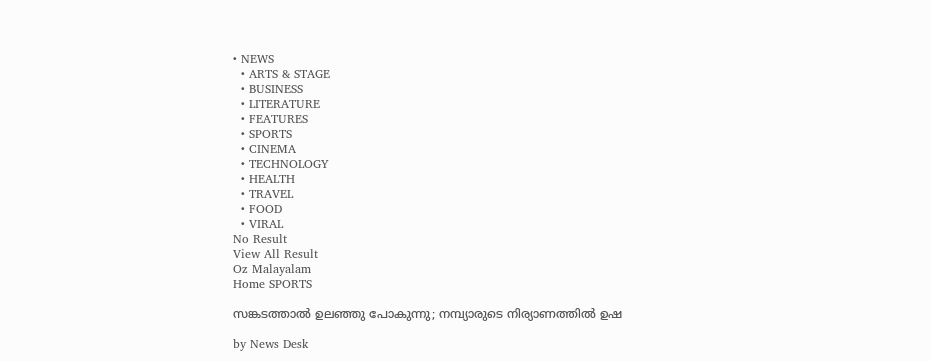• NEWS
  • ARTS & STAGE
  • BUSINESS
  • LITERATURE
  • FEATURES
  • SPORTS
  • CINEMA
  • TECHNOLOGY
  • HEALTH
  • TRAVEL
  • FOOD
  • VIRAL
No Result
View All Result
Oz Malayalam
Home SPORTS

സങ്കടത്താൽ ഉലഞ്ഞു പോകുന്നു; നമ്പ്യാരുടെ നിര്യാണത്തിൽ ഉഷ

by News Desk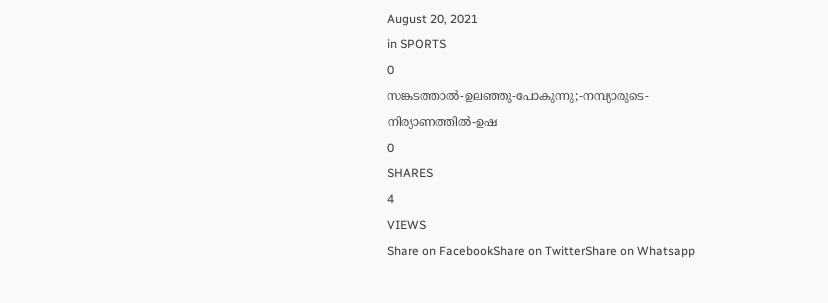August 20, 2021
in SPORTS
0
സങ്കടത്താൽ-ഉലഞ്ഞു-പോകുന്നു;-നമ്പ്യാരുടെ-നിര്യാണത്തിൽ-ഉഷ
0
SHARES
4
VIEWS
Share on FacebookShare on TwitterShare on Whatsapp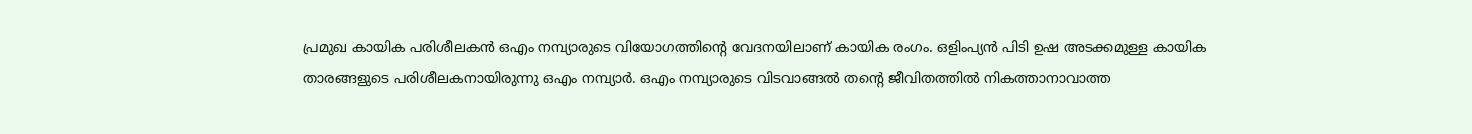പ്രമുഖ കായിക പരിശീലകൻ ഒഎം നമ്പ്യാരുടെ വിയോഗത്തിന്റെ വേദനയിലാണ് കായിക രംഗം. ഒളിംപ്യൻ പിടി ഉഷ അടക്കമുള്ള കായിക താരങ്ങളുടെ പരിശീലകനായിരുന്നു ഒഎം നമ്പ്യാർ. ഒഎം നമ്പ്യാരുടെ വിടവാങ്ങൽ തന്റെ ജീവിതത്തിൽ നികത്താനാവാത്ത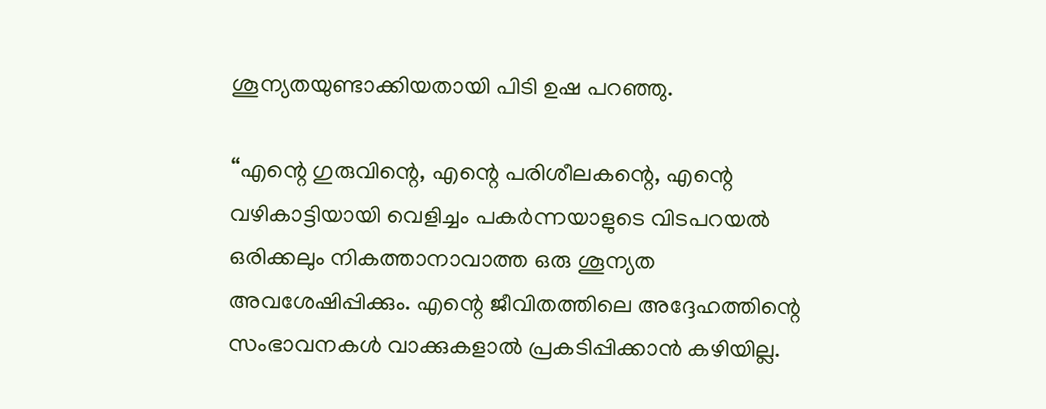ശൂന്യതയുണ്ടാക്കിയതായി പിടി ഉഷ പറഞ്ഞു.

“എന്റെ ഗുരുവിന്റെ, എന്റെ പരിശീലകന്റെ, എന്റെ വഴികാട്ടിയായി വെളിച്ചം പകർന്നയാളുടെ വിടപറയൽ ഒരിക്കലും നികത്താനാവാത്ത ഒരു ശൂന്യത അവശേഷിപ്പിക്കും. എന്റെ ജീവിതത്തിലെ അദ്ദേഹത്തിന്റെ സംഭാവനകൾ വാക്കുകളാൽ പ്രകടിപ്പിക്കാൻ കഴിയില്ല.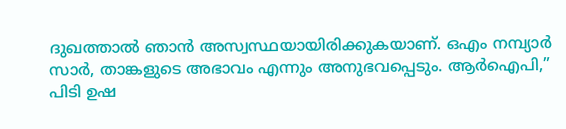ദുഖത്താൽ ഞാൻ അസ്വസ്ഥയായിരിക്കുകയാണ്. ഒഎം നമ്പ്യാർ സാർ, താങ്കളുടെ അഭാവം എന്നും അനുഭവപ്പെടും. ആർഐപി,” പിടി ഉഷ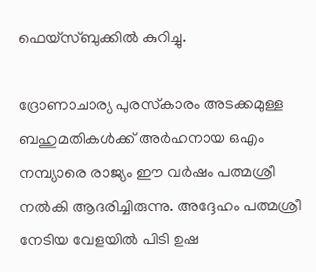ഫെയ്സ്ബുക്കിൽ കുറിച്ചു.

ദ്രോണാചാര്യ പുരസ്‌കാരം അടക്കമുള്ള ബഹുമതികൾക്ക് അർഹനായ ഒഎം നമ്പ്യാരെ രാജ്യം ഈ വർഷം പത്മശ്രീ നൽകി ആദരിച്ചിരുന്നു. അദ്ദേഹം പത്മശ്രീ നേടിയ വേളയിൽ പിടി ഉഷ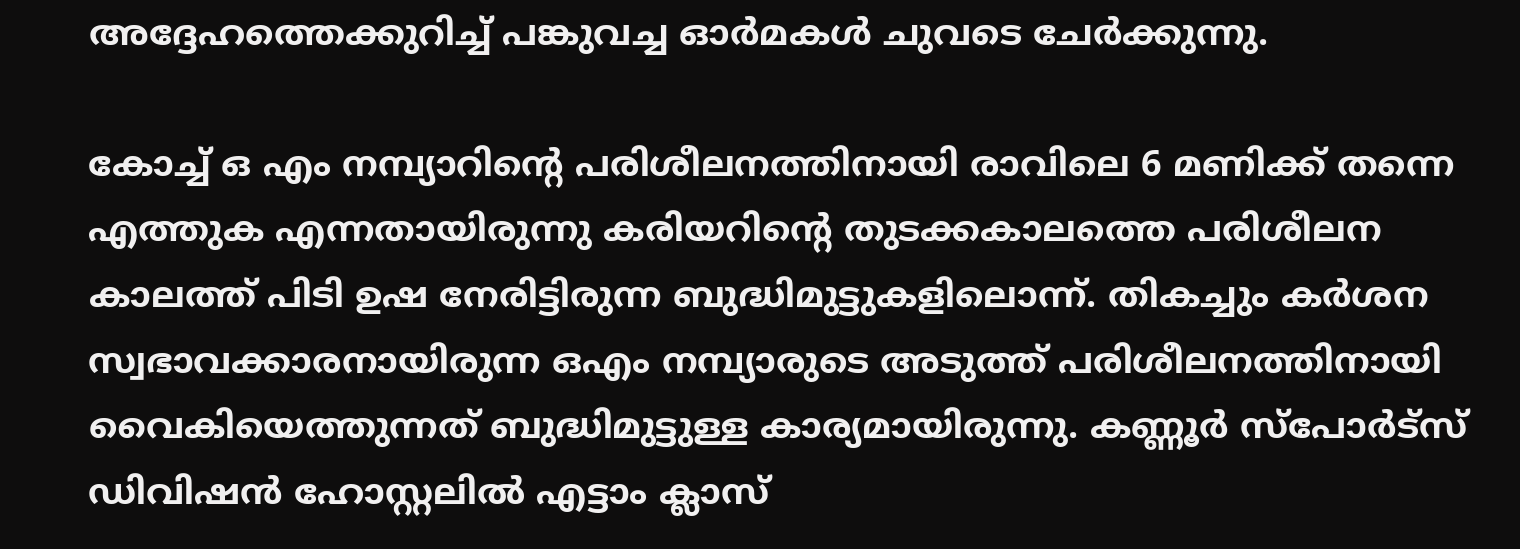അദ്ദേഹത്തെക്കുറിച്ച് പങ്കുവച്ച ഓർമകൾ ചുവടെ ചേർക്കുന്നു.

കോച്ച് ഒ എം നമ്പ്യാറിന്റെ പരിശീലനത്തിനായി രാവിലെ 6 മണിക്ക് തന്നെ എത്തുക എന്നതായിരുന്നു കരിയറിന്റെ തുടക്കകാലത്തെ പരിശീലന കാലത്ത് പിടി ഉഷ നേരിട്ടിരുന്ന ബുദ്ധിമുട്ടുകളിലൊന്ന്. തികച്ചും കർശന സ്വഭാവക്കാരനായിരുന്ന ഒഎം നമ്പ്യാരുടെ അടുത്ത് പരിശീലനത്തിനായി വൈകിയെത്തുന്നത് ബുദ്ധിമുട്ടുള്ള കാര്യമായിരുന്നു. കണ്ണൂർ സ്പോർട്സ് ഡിവിഷൻ ഹോസ്റ്റലിൽ എട്ടാം ക്ലാസ്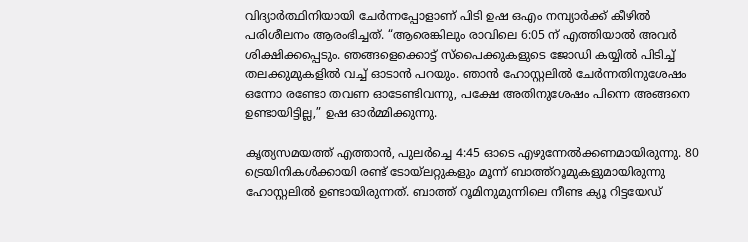വിദ്യാർത്ഥിനിയായി ചേർന്നപ്പോളാണ് പിടി ഉഷ ഒഎം നമ്പ്യാർക്ക് കീഴിൽ പരിശീലനം ആരംഭിച്ചത്. “ആരെങ്കിലും രാവിലെ 6:05 ന് എത്തിയാൽ അവർ ശിക്ഷിക്കപ്പെടും. ഞങ്ങളെക്കൊട്ട് സ്പൈക്കുകളുടെ ജോഡി കയ്യിൽ പിടിച്ച് തലക്കുമുകളിൽ വച്ച് ഓടാൻ പറയും. ഞാൻ ഹോസ്റ്റലിൽ ചേർന്നതിനുശേഷം ഒന്നോ രണ്ടോ തവണ ഓടേണ്ടിവന്നു, പക്ഷേ അതിനുശേഷം പിന്നെ അങ്ങനെ ഉണ്ടായിട്ടില്ല,” ഉഷ ഓർമ്മിക്കുന്നു.

കൃത്യസമയത്ത് എത്താൻ, പുലർച്ചെ 4:45 ഓടെ എഴുന്നേൽക്കണമായിരുന്നു. 80 ട്രെയിനികൾക്കായി രണ്ട് ടോയ്‌ലറ്റുകളും മൂന്ന് ബാത്ത്റൂമുകളുമായിരുന്നു ഹോസ്റ്റലിൽ ഉണ്ടായിരുന്നത്. ബാത്ത് റൂമിനുമുന്നിലെ നീണ്ട ക്യൂ റിട്ടയേഡ്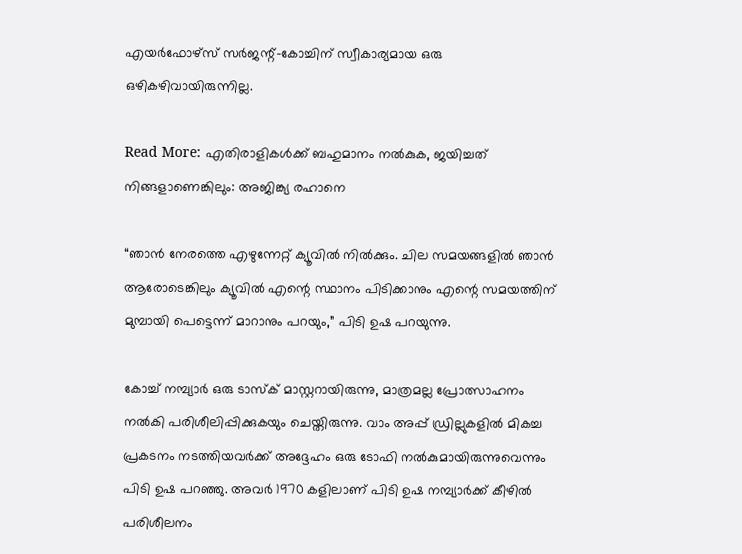എയർഫോഴ്സ് സർജന്റ്-കോച്ചിന് സ്വീകാര്യമായ ഒരു ഒഴികഴിവായിരുന്നില്ല.

Read More: എതിരാളികൾക്ക് ബഹുമാനം നൽകുക, ജയിച്ചത് നിങ്ങളാണെങ്കിലും: അജിങ്ക്യ രഹാനെ

“ഞാൻ നേരത്തെ എഴുന്നേറ്റ് ക്യൂവിൽ നിൽക്കും. ചില സമയങ്ങളിൽ ഞാൻ ആരോടെങ്കിലും ക്യൂവിൽ എന്റെ സ്ഥാനം പിടിക്കാനും എന്റെ സമയത്തിന് മുമ്പായി പെട്ടെന്ന് മാറാനും പറയും,” പിടി ഉഷ പറയുന്നു.

കോച്ച് നമ്പ്യാർ ഒരു ടാസ്‌ക് മാസ്റ്ററായിരുന്നു, മാത്രമല്ല പ്രോത്സാഹനം നൽകി പരിശീലിപ്പിക്കുകയും ചെയ്തിരുന്നു. വാം അപ്പ് ഡ്രില്ലുകളിൽ മികച്ച പ്രകടനം നടത്തിയവർക്ക് അദ്ദേഹം ഒരു ടോഫി നൽകുമായിരുന്നുവെന്നും പിടി ഉഷ പറഞ്ഞു. അവർ 1970 കളിലാണ് പിടി ഉഷ നമ്പ്യാർക്ക് കീഴിൽ പരിശീലനം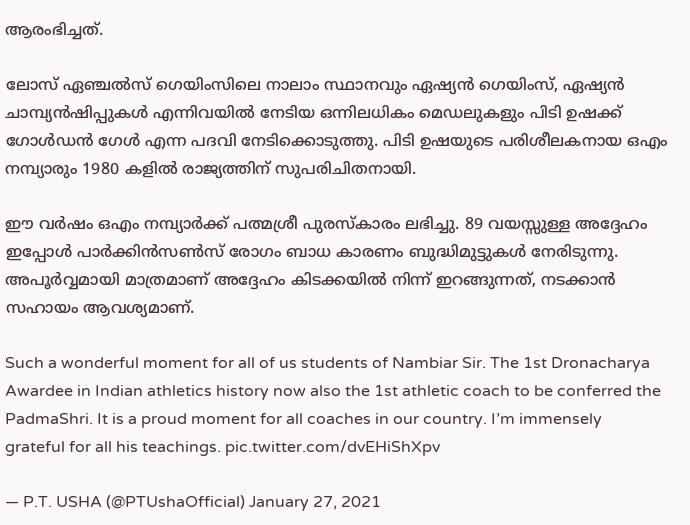ആരംഭിച്ചത്.

ലോസ് ഏഞ്ചൽസ് ഗെയിംസിലെ നാലാം സ്ഥാനവും ഏഷ്യൻ ഗെയിംസ്, ഏഷ്യൻ ചാമ്പ്യൻഷിപ്പുകൾ എന്നിവയിൽ നേടിയ ഒന്നിലധികം മെഡലുകളും പിടി ഉഷക്ക് ഗോൾഡൻ ഗേൾ എന്ന പദവി നേടിക്കൊടുത്തു. പിടി ഉഷയുടെ പരിശീലകനായ ഒഎം നമ്പ്യാരും 1980 കളിൽ രാജ്യത്തിന് സുപരിചിതനായി.

ഈ വർഷം ഒഎം നമ്പ്യാർക്ക് പത്മശ്രീ പുരസ്കാരം ലഭിച്ചു. 89 വയസ്സുള്ള അദ്ദേഹം ഇപ്പോൾ പാർക്കിൻസൺസ് രോഗം ബാധ കാരണം ബുദ്ധിമുട്ടുകൾ നേരിടുന്നു. അപൂർവ്വമായി മാത്രമാണ് അദ്ദേഹം കിടക്കയിൽ നിന്ന് ഇറങ്ങുന്നത്, നടക്കാൻ സഹായം ആവശ്യമാണ്.

Such a wonderful moment for all of us students of Nambiar Sir. The 1st Dronacharya Awardee in Indian athletics history now also the 1st athletic coach to be conferred the PadmaShri. It is a proud moment for all coaches in our country. I’m immensely grateful for all his teachings. pic.twitter.com/dvEHiShXpv

— P.T. USHA (@PTUshaOfficial) January 27, 2021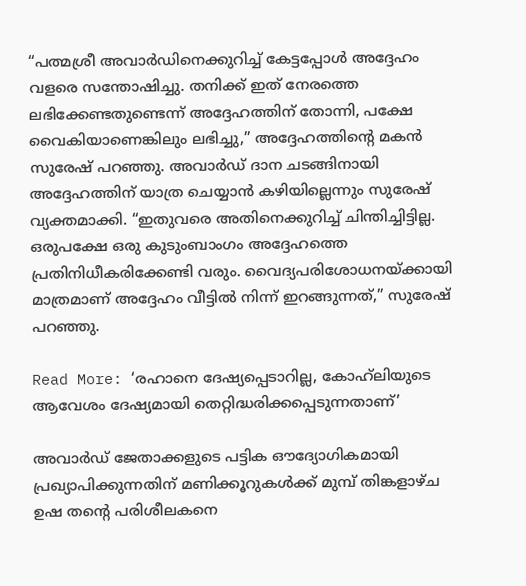“പത്മശ്രീ അവാർഡിനെക്കുറിച്ച് കേട്ടപ്പോൾ അദ്ദേഹം വളരെ സന്തോഷിച്ചു. തനിക്ക് ഇത് നേരത്തെ ലഭിക്കേണ്ടതുണ്ടെന്ന് അദ്ദേഹത്തിന് തോന്നി, പക്ഷേ വൈകിയാണെങ്കിലും ലഭിച്ചു,” അദ്ദേഹത്തിന്റെ മകൻ സുരേഷ് പറഞ്ഞു. അവാർഡ് ദാന ചടങ്ങിനായി അദ്ദേഹത്തിന് യാത്ര ചെയ്യാൻ കഴിയില്ലെന്നും സുരേഷ് വ്യക്തമാക്കി. “ഇതുവരെ അതിനെക്കുറിച്ച് ചിന്തിച്ചിട്ടില്ല. ഒരുപക്ഷേ ഒരു കുടുംബാംഗം അദ്ദേഹത്തെ പ്രതിനിധീകരിക്കേണ്ടി വരും. വൈദ്യപരിശോധനയ്ക്കായി മാത്രമാണ് അദ്ദേഹം വീട്ടിൽ നിന്ന് ഇറങ്ങുന്നത്,” സുരേഷ് പറഞ്ഞു.

Read More: ‘രഹാനെ ദേഷ്യപ്പെടാറില്ല, കോഹ്‌ലിയുടെ ആവേശം ദേഷ്യമായി തെറ്റിദ്ധരിക്കപ്പെടുന്നതാണ്’

അവാർഡ് ജേതാക്കളുടെ പട്ടിക ഔദ്യോഗികമായി പ്രഖ്യാപിക്കുന്നതിന് മണിക്കൂറുകൾക്ക് മുമ്പ് തിങ്കളാഴ്ച ഉഷ തന്റെ പരിശീലകനെ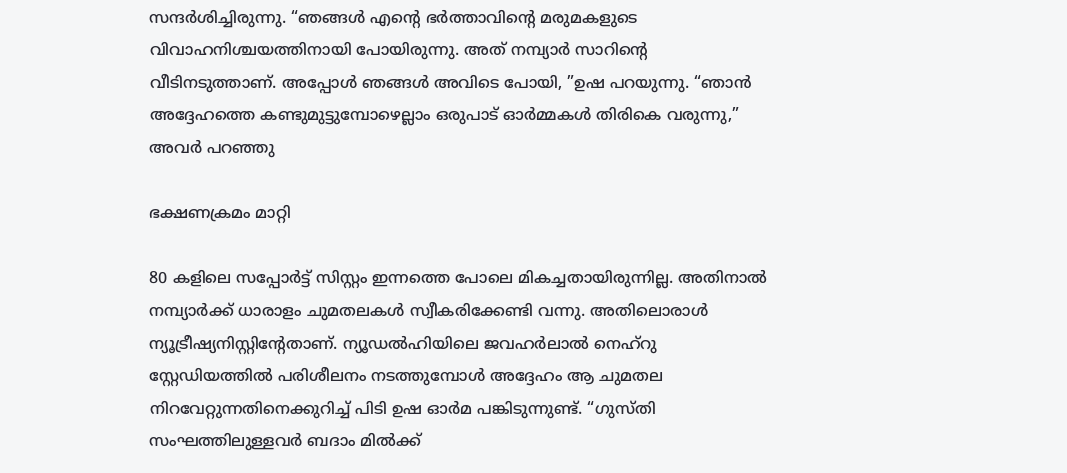സന്ദർശിച്ചിരുന്നു. “ഞങ്ങൾ എന്റെ ഭർത്താവിന്റെ മരുമകളുടെ വിവാഹനിശ്ചയത്തിനായി പോയിരുന്നു. അത് നമ്പ്യാർ സാറിന്റെ വീടിനടുത്താണ്. അപ്പോൾ ഞങ്ങൾ അവിടെ പോയി, ”ഉഷ പറയുന്നു. “ഞാൻ അദ്ദേഹത്തെ കണ്ടുമുട്ടുമ്പോഴെല്ലാം ഒരുപാട് ഓർമ്മകൾ തിരികെ വരുന്നു,” അവർ പറഞ്ഞു

ഭക്ഷണക്രമം മാറ്റി

80 കളിലെ സപ്പോർട്ട് സിസ്റ്റം ഇന്നത്തെ പോലെ മികച്ചതായിരുന്നില്ല. അതിനാൽ നമ്പ്യാർക്ക് ധാരാളം ചുമതലകൾ സ്വീകരിക്കേണ്ടി വന്നു. അതിലൊരാൾ ന്യൂട്രീഷ്യനിസ്റ്റിന്റേതാണ്. ന്യൂഡൽഹിയിലെ ജവഹർലാൽ നെഹ്‌റു സ്റ്റേഡിയത്തിൽ പരിശീലനം നടത്തുമ്പോൾ അദ്ദേഹം ആ ചുമതല നിറവേറ്റുന്നതിനെക്കുറിച്ച് പിടി ഉഷ ഓർമ പങ്കിടുന്നുണ്ട്. “ഗുസ്തി സംഘത്തിലുള്ളവർ ബദാം മിൽക്ക്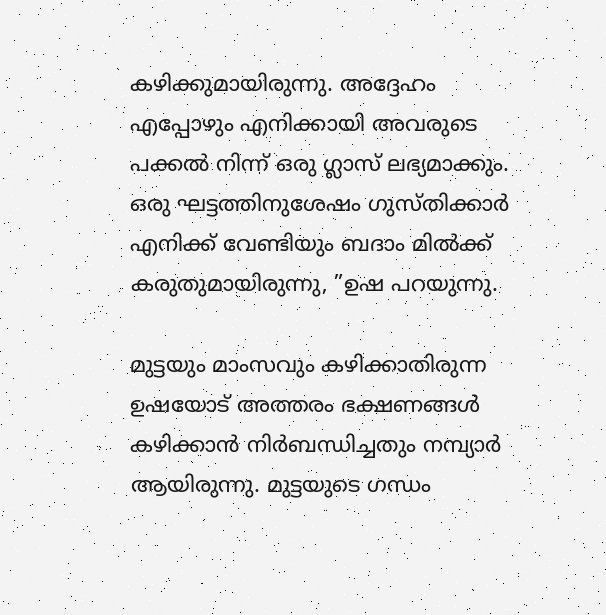കഴിക്കുമായിരുന്നു. അദ്ദേഹം എപ്പോഴും എനിക്കായി അവരുടെ പക്കൽ നിന്ന് ഒരു ഗ്ലാസ് ലഭ്യമാക്കും. ഒരു ഘട്ടത്തിനുശേഷം ഗുസ്തിക്കാർ എനിക്ക് വേണ്ടിയും ബദാം മിൽക്ക് കരുതുമായിരുന്നു, ”ഉഷ പറയുന്നു.

മുട്ടയും മാംസവും കഴിക്കാതിരുന്ന ഉഷയോട് അത്തരം ഭക്ഷണങ്ങൾ കഴിക്കാൻ നിർബന്ധിച്ചതും നമ്പ്യാർ ആയിരുന്നു. മുട്ടയുടെ ഗന്ധം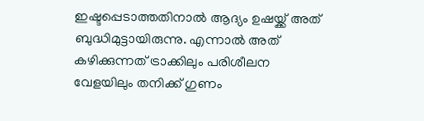ഇഷ്ടപ്പെടാത്തതിനാൽ ആദ്യം ഉഷയ്ക്ക് അത് ബുദ്ധിമുട്ടായിരുന്നു. എന്നാൽ അത് കഴിക്കുന്നത് ട്രാക്കിലും പരിശീലന വേളയിലും തനിക്ക് ഗുണം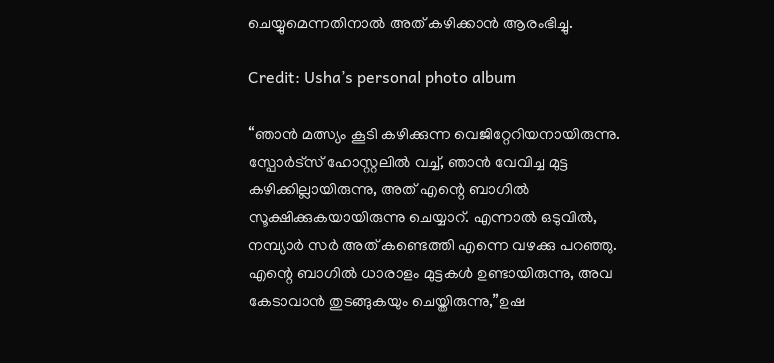ചെയ്യുമെന്നതിനാൽ അത് കഴിക്കാൻ ആരംഭിച്ചു.

Credit: Usha’s personal photo album

“ഞാൻ മത്സ്യം കൂടി കഴിക്കുന്ന വെജിറ്റേറിയനായിരുന്നു. സ്പോർട്സ് ഹോസ്റ്റലിൽ വച്ച്, ഞാൻ വേവിച്ച മുട്ട കഴിക്കില്ലായിരുന്നു, അത് എന്റെ ബാഗിൽ സൂക്ഷിക്കുകയായിരുന്നു ചെയ്യാറ്. എന്നാൽ ഒടുവിൽ, നമ്പ്യാർ സർ അത് കണ്ടെത്തി എന്നെ വഴക്കു പറഞ്ഞു. എന്റെ ബാഗിൽ ധാരാളം മുട്ടകൾ ഉണ്ടായിരുന്നു, അവ കേടാവാൻ തുടങ്ങുകയും ചെയ്തിരുന്നു,”ഉഷ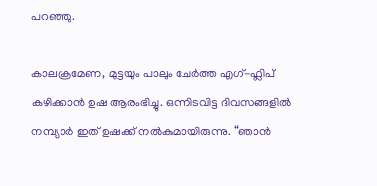പറഞ്ഞു.

കാലക്രമേണ, മുട്ടയും പാലും ചേർത്ത എഗ്-ഫ്ലിപ് കഴിക്കാൻ ഉഷ ആരംഭിച്ചു. ഒന്നിടവിട്ട ദിവസങ്ങളിൽ നമ്പ്യാർ ഇത് ഉഷക്ക് നൽകുമായിരുന്നു. “ഞാൻ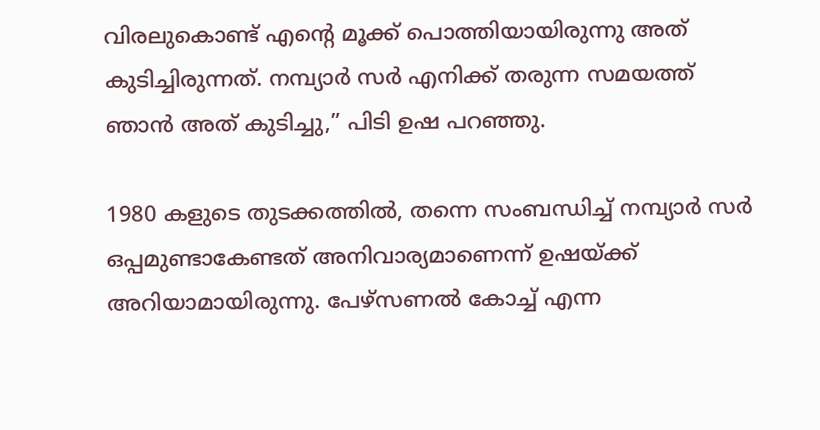വിരലുകൊണ്ട് എന്റെ മൂക്ക് പൊത്തിയായിരുന്നു അത് കുടിച്ചിരുന്നത്. നമ്പ്യാർ സർ എനിക്ക് തരുന്ന സമയത്ത് ഞാൻ അത് കുടിച്ചു,” പിടി ഉഷ പറഞ്ഞു.

1980 കളുടെ തുടക്കത്തിൽ, തന്നെ സംബന്ധിച്ച് നമ്പ്യാർ സർ ഒപ്പമുണ്ടാകേണ്ടത് അനിവാര്യമാണെന്ന് ഉഷയ്ക്ക് അറിയാമായിരുന്നു. പേഴ്‌സണൽ കോച്ച് എന്ന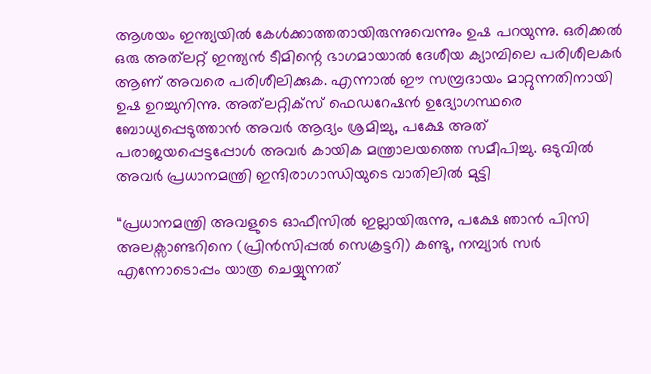ആശയം ഇന്ത്യയിൽ കേൾക്കാത്തതായിരുന്നുവെന്നും ഉഷ പറയുന്നു. ഒരിക്കൽ ഒരു അത്‌ലറ്റ് ഇന്ത്യൻ ടീമിന്റെ ഭാഗമായാൽ ദേശീയ ക്യാമ്പിലെ പരിശീലകർ ആണ് അവരെ പരിശീലിക്കുക. എന്നാൽ ഈ സമ്പ്രദായം മാറ്റുന്നതിനായി ഉഷ ഉറച്ചുനിന്നു. അത്‌ലറ്റിക്സ് ഫെഡറേഷൻ ഉദ്യോഗസ്ഥരെ ബോധ്യപ്പെടുത്താൻ അവർ ആദ്യം ശ്രമിച്ചു, പക്ഷേ അത് പരാജയപ്പെട്ടപ്പോൾ അവർ കായിക മന്ത്രാലയത്തെ സമീപിച്ചു. ഒടുവിൽ അവർ പ്രധാനമന്ത്രി ഇന്ദിരാഗാന്ധിയുടെ വാതിലിൽ മുട്ടി

“പ്രധാനമന്ത്രി അവളുടെ ഓഫീസിൽ ഇല്ലായിരുന്നു, പക്ഷേ ഞാൻ പിസി അലക്സാണ്ടറിനെ (പ്രിൻസിപ്പൽ സെക്രട്ടറി) കണ്ടു, നമ്പ്യാർ സർ എന്നോടൊപ്പം യാത്ര ചെയ്യുന്നത്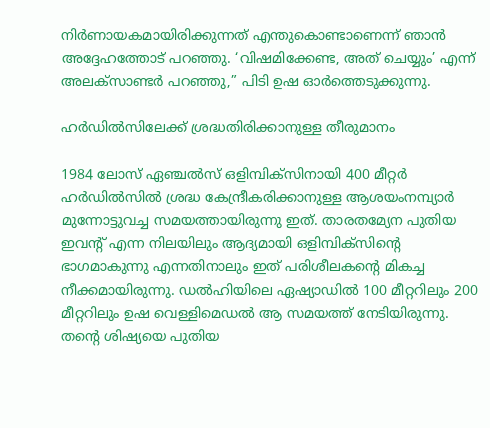നിർണായകമായിരിക്കുന്നത് എന്തുകൊണ്ടാണെന്ന് ഞാൻ അദ്ദേഹത്തോട് പറഞ്ഞു. ‘വിഷമിക്കേണ്ട, അത് ചെയ്യും’ എന്ന് അലക്സാണ്ടർ പറഞ്ഞു,” പിടി ഉഷ ഓർത്തെടുക്കുന്നു.

ഹർഡിൽസിലേക്ക് ശ്രദ്ധതിരിക്കാനുള്ള തീരുമാനം

1984 ലോസ് ഏഞ്ചൽസ് ഒളിമ്പിക്‌സിനായി 400 മീറ്റർ ഹർഡിൽസിൽ ശ്രദ്ധ കേന്ദ്രീകരിക്കാനുള്ള ആശയംനമ്പ്യാർ മുന്നോട്ടുവച്ച സമയത്തായിരുന്നു ഇത്. താരതമ്യേന പുതിയ ഇവന്റ് എന്ന നിലയിലും ആദ്യമായി ഒളിമ്പിക്‌സിന്റെ ഭാഗമാകുന്നു എന്നതിനാലും ഇത് പരിശീലകന്റെ മികച്ച നീക്കമായിരുന്നു. ഡൽഹിയിലെ ഏഷ്യാഡിൽ 100 മീറ്ററിലും 200 മീറ്ററിലും ഉഷ വെള്ളിമെഡൽ ആ സമയത്ത് നേടിയിരുന്നു. തന്റെ ശിഷ്യയെ പുതിയ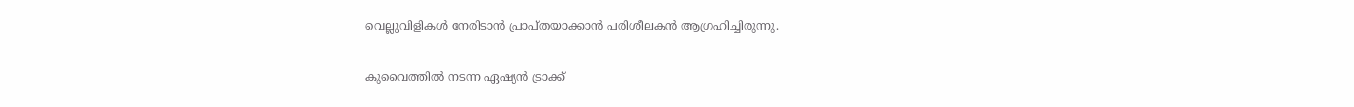വെല്ലുവിളികൾ നേരിടാൻ പ്രാപ്തയാക്കാൻ പരിശീലകൻ ആഗ്രഹിച്ചിരുന്നു.

കുവൈത്തിൽ നടന്ന ഏഷ്യൻ ട്രാക്ക്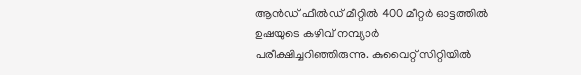ആൻഡ് ഫീൽഡ് മീറ്റിൽ 400 മീറ്റർ ഓട്ടത്തിൽ ഉഷയുടെ കഴിവ് നമ്പ്യാർ പരീക്ഷിച്ചറിഞ്ഞിരുന്നു. കുവൈറ്റ് സിറ്റിയിൽ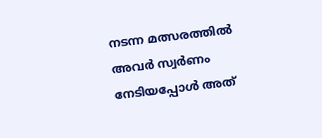നടന്ന മത്സരത്തിൽ അവർ സ്വർണം നേടിയപ്പോൾ അത്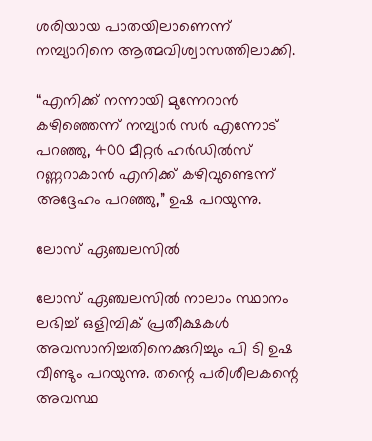ശരിയായ പാതയിലാണെന്ന് നമ്പ്യാറിനെ ആത്മവിശ്വാസത്തിലാക്കി.

“എനിക്ക് നന്നായി മുന്നേറാൻ കഴിഞ്ഞെന്ന് നമ്പ്യാർ സർ എന്നോട് പറഞ്ഞു, 400 മീറ്റർ ഹർഡിൽസ് റണ്ണറാകാൻ എനിക്ക് കഴിവുണ്ടെന്ന് അദ്ദേഹം പറഞ്ഞു,” ഉഷ പറയുന്നു.

ലോസ് ഏഞ്ചലസിൽ

ലോസ് ഏഞ്ചലസിൽ നാലാം സ്ഥാനം ലഭിച്ച് ഒളിമ്പിക് പ്രതീക്ഷകൾ അവസാനിച്ചതിനെക്കുറിച്ചും പി ടി ഉഷ വീണ്ടും പറയുന്നു. തന്റെ പരിശീലകന്റെ അവസ്ഥ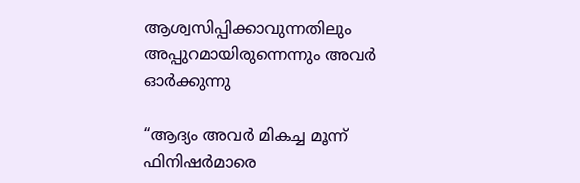ആശ്വസിപ്പിക്കാവുന്നതിലും അപ്പുറമായിരുന്നെന്നും അവർ ഓർക്കുന്നു

“ആദ്യം അവർ മികച്ച മൂന്ന് ഫിനിഷർമാരെ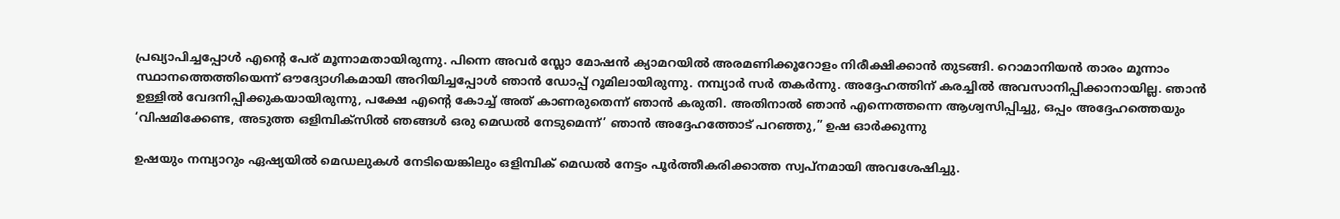പ്രഖ്യാപിച്ചപ്പോൾ എന്റെ പേര് മൂന്നാമതായിരുന്നു. പിന്നെ അവർ സ്ലോ മോഷൻ ക്യാമറയിൽ അരമണിക്കൂറോളം നിരീക്ഷിക്കാൻ തുടങ്ങി. റൊമാനിയൻ താരം മൂന്നാം സ്ഥാനത്തെത്തിയെന്ന് ഔദ്യോഗികമായി അറിയിച്ചപ്പോൾ ഞാൻ ഡോപ്പ് റൂമിലായിരുന്നു. നമ്പ്യാർ സർ തകർന്നു. അദ്ദേഹത്തിന് കരച്ചിൽ അവസാനിപ്പിക്കാനായില്ല. ഞാൻ ഉള്ളിൽ വേദനിപ്പിക്കുകയായിരുന്നു, പക്ഷേ എന്റെ കോച്ച് അത് കാണരുതെന്ന് ഞാൻ കരുതി. അതിനാൽ ഞാൻ എന്നെത്തന്നെ ആശ്വസിപ്പിച്ചു, ഒപ്പം അദ്ദേഹത്തെയും ‘വിഷമിക്കേണ്ട, അടുത്ത ഒളിമ്പിക്സിൽ ഞങ്ങൾ ഒരു മെഡൽ നേടുമെന്ന്’ ഞാൻ അദ്ദേഹത്തോട് പറഞ്ഞു,” ഉഷ ഓർക്കുന്നു

ഉഷയും നമ്പ്യാറും ഏഷ്യയിൽ മെഡലുകൾ നേടിയെങ്കിലും ഒളിമ്പിക് മെഡൽ നേട്ടം പൂർത്തീകരിക്കാത്ത സ്വപ്നമായി അവശേഷിച്ചു.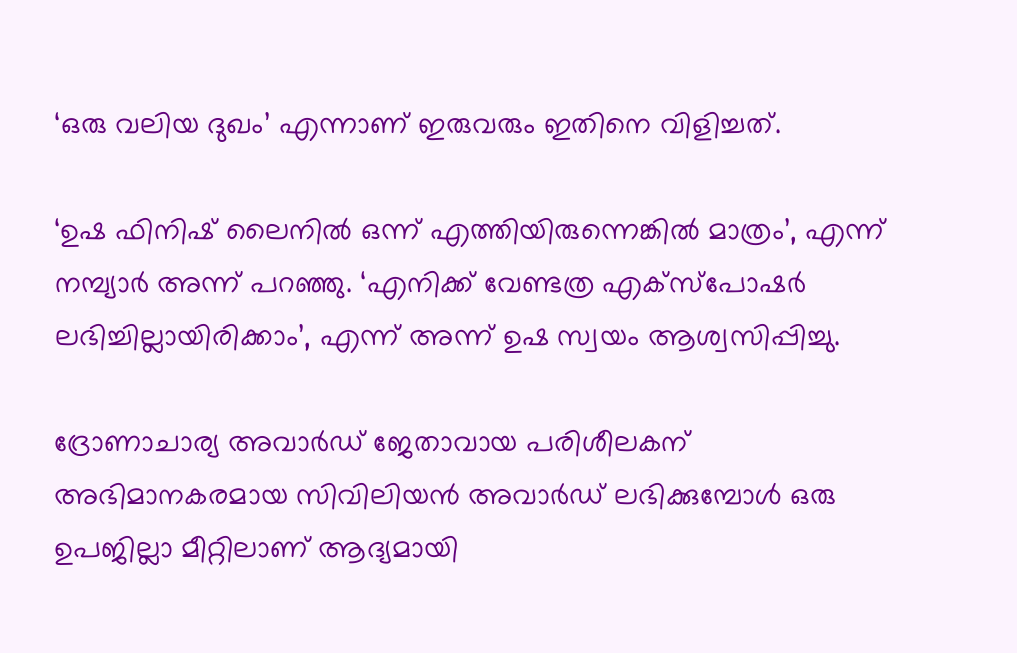‘ഒരു വലിയ ദുഖം’ എന്നാണ് ഇരുവരും ഇതിനെ വിളിച്ചത്.

‘ഉഷ ഫിനിഷ് ലൈനിൽ ഒന്ന് എത്തിയിരുന്നെങ്കിൽ മാത്രം’, എന്ന് നമ്പ്യാർ അന്ന് പറഞ്ഞു. ‘എനിക്ക് വേണ്ടത്ര എക്‌സ്‌പോഷർ ലഭിച്ചില്ലായിരിക്കാം’, എന്ന് അന്ന് ഉഷ സ്വയം ആശ്വസിപ്പിച്ചു.

ദ്രോണാചാര്യ അവാർഡ് ജേതാവായ പരിശീലകന് അഭിമാനകരമായ സിവിലിയൻ അവാർഡ് ലഭിക്കുമ്പോൾ ഒരു ഉപജില്ലാ മീറ്റിലാണ് ആദ്യമായി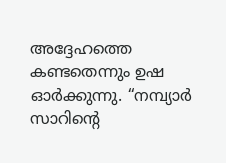അദ്ദേഹത്തെ കണ്ടതെന്നും ഉഷ ഓർക്കുന്നു. “നമ്പ്യാർ സാറിന്റെ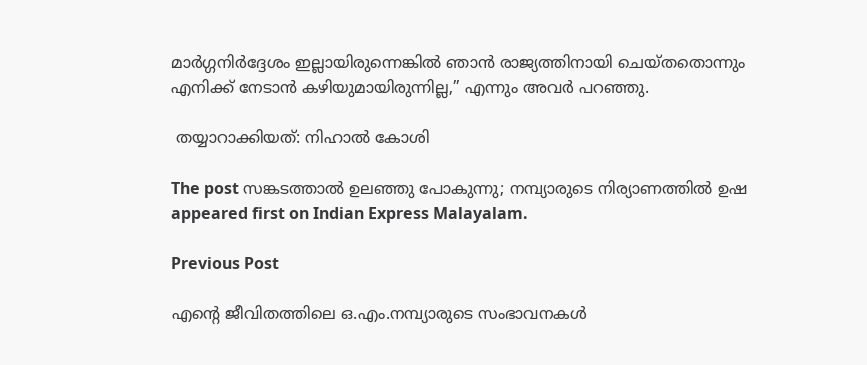മാർഗ്ഗനിർദ്ദേശം ഇല്ലായിരുന്നെങ്കിൽ ഞാൻ രാജ്യത്തിനായി ചെയ്‌തതൊന്നും എനിക്ക് നേടാൻ കഴിയുമായിരുന്നില്ല,” എന്നും അവർ പറഞ്ഞു.

 തയ്യാറാക്കിയത്: നിഹാൽ കോശി

The post സങ്കടത്താൽ ഉലഞ്ഞു പോകുന്നു; നമ്പ്യാരുടെ നിര്യാണത്തിൽ ഉഷ appeared first on Indian Express Malayalam.

Previous Post

എന്റെ ജീവിതത്തിലെ ഒ.എം.നമ്പ്യാരുടെ സംഭാവനകള്‍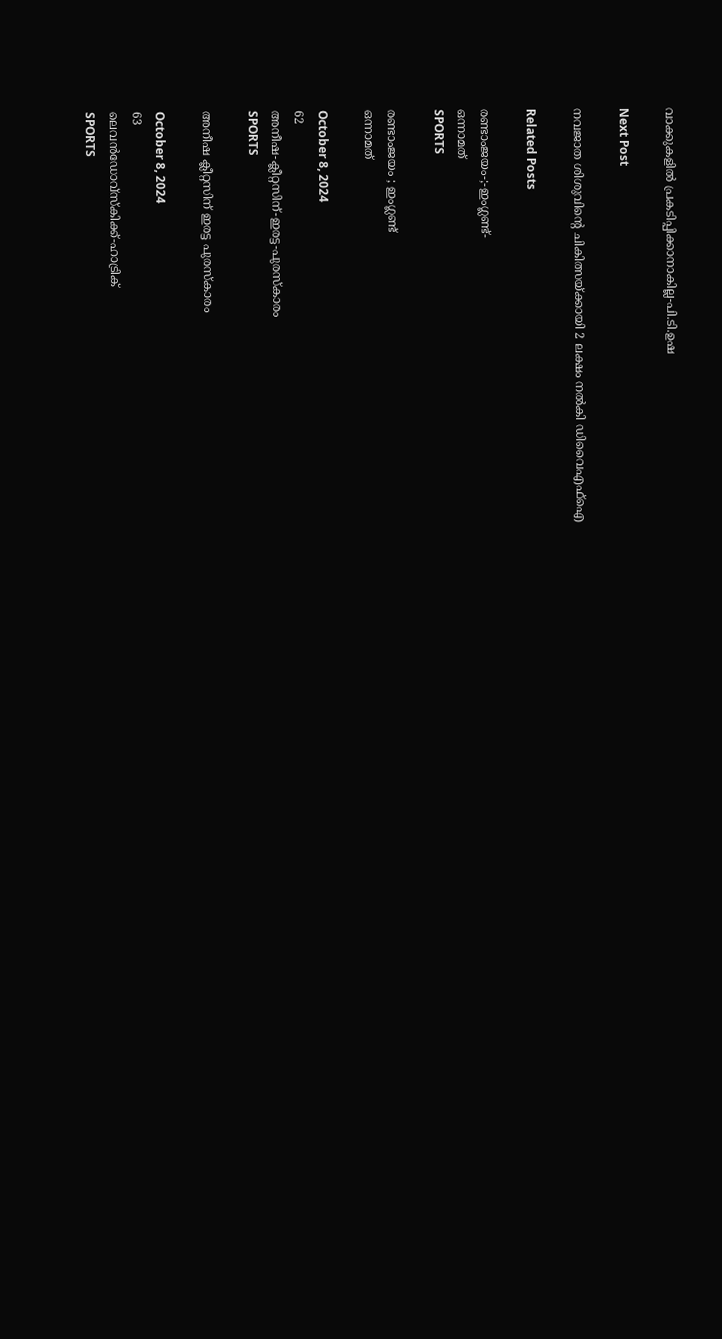വാക്കുകളില്‍ പ്രകടിപ്പിക്കാനാകില്ല-പി.ടി.ഉഷ

Next Post

നവജാത ശിശുവിന്റെ ചികിത്സയ്ക്കായി 2 ലക്ഷം നല്‍കി ഡിവൈഎഫ്‌ഐ

Related Posts

രണ്ടാംജയം-;-ഇംഗ്ലണ്ട്-
ഒന്നാമത്‌
SPORTS

രണ്ടാംജയം ; ഇംഗ്ലണ്ട്
ഒന്നാമത്‌

October 8, 2024
62
അനീഷ-ക്ലീറ്റസിന്-ഇരട്ട-പുരസ്കാരം
SPORTS

അനീഷ ക്ലീറ്റസിന് ഇരട്ട പുരസ്കാരം

October 8, 2024
63
ലെവൻഡോവ്‌സ്‌കിക്ക്‌-ഹാട്രിക്‌
SPORTS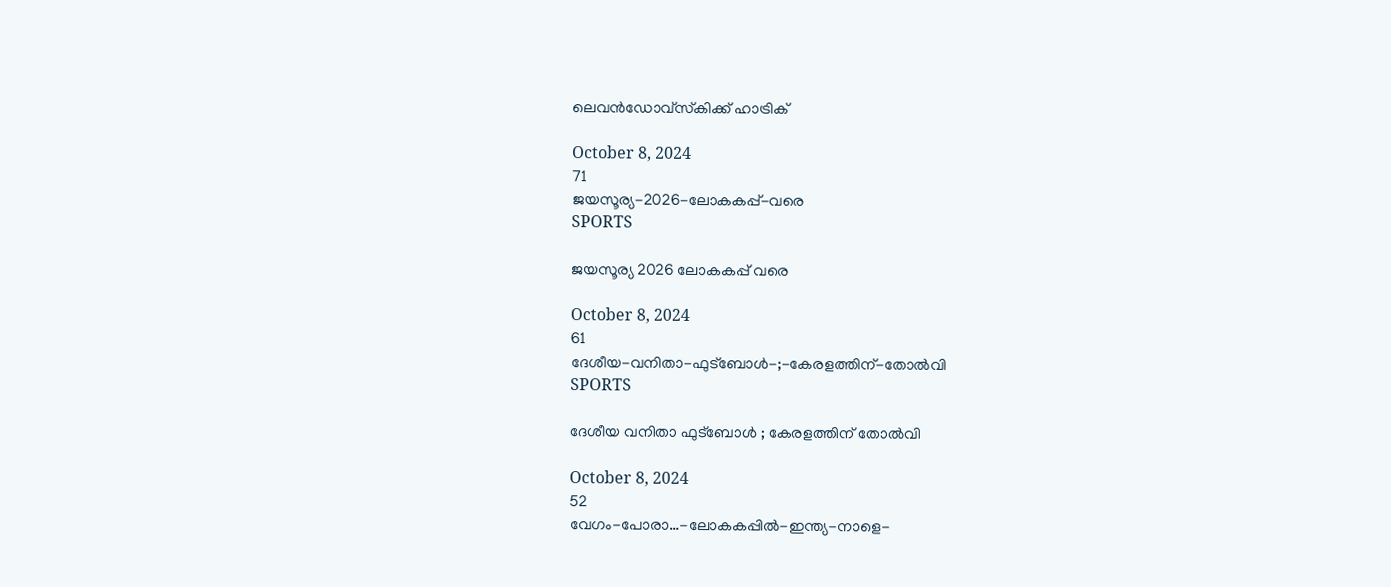ലെവൻഡോവ്‌സ്‌കിക്ക്‌ ഹാട്രിക്‌

October 8, 2024
71
ജയസൂര്യ-2026-ലോകകപ്പ്‌-വരെ
SPORTS

ജയസൂര്യ 2026 ലോകകപ്പ്‌ വരെ

October 8, 2024
61
ദേശീയ-വനിതാ-ഫുട്ബോൾ-;-കേരളത്തിന്-തോൽവി
SPORTS

ദേശീയ വനിതാ ഫുട്ബോൾ ; കേരളത്തിന് തോൽവി

October 8, 2024
52
വേഗം-പോരാ…-ലോകകപ്പിൽ-ഇന്ത്യ-നാളെ-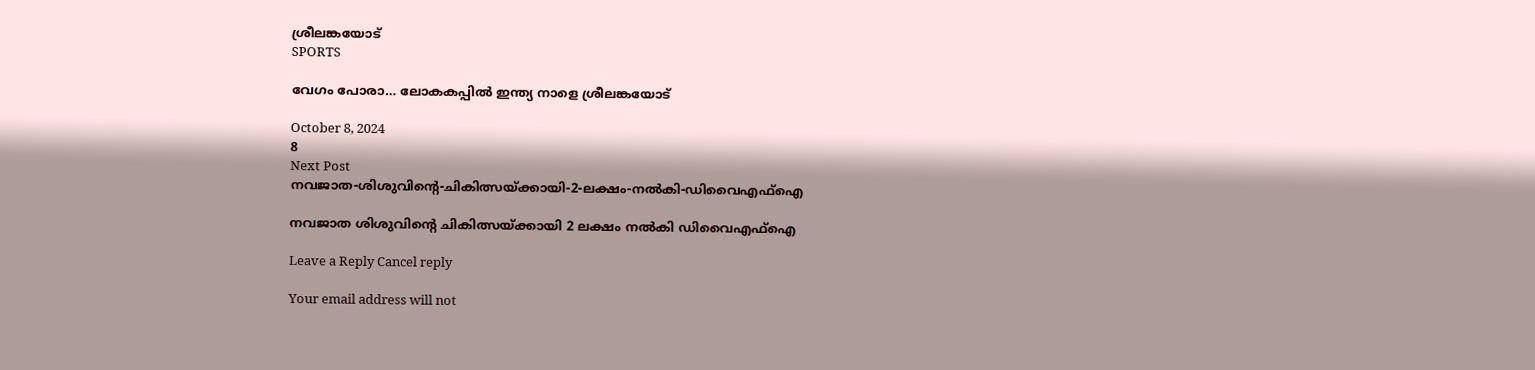ശ്രീലങ്കയോട്
SPORTS

വേഗം പോരാ… ലോകകപ്പിൽ ഇന്ത്യ നാളെ ശ്രീലങ്കയോട്

October 8, 2024
8
Next Post
നവജാത-ശിശുവിന്റെ-ചികിത്സയ്ക്കായി-2-ലക്ഷം-നല്‍കി-ഡിവൈഎഫ്‌ഐ

നവജാത ശിശുവിന്റെ ചികിത്സയ്ക്കായി 2 ലക്ഷം നല്‍കി ഡിവൈഎഫ്‌ഐ

Leave a Reply Cancel reply

Your email address will not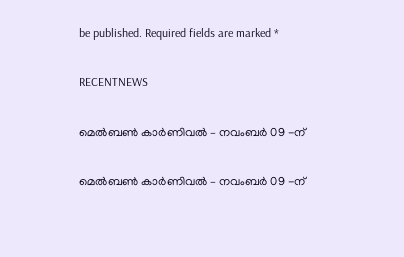be published. Required fields are marked *

RECENTNEWS

മെൽബൺ കാർണിവൽ – നവംബർ 09 -ന്

മെൽബൺ കാർണിവൽ – നവംബർ 09 -ന്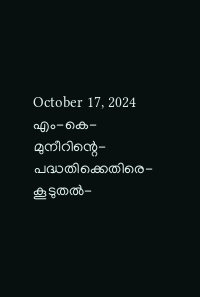October 17, 2024
എം-കെ-മുനീറിന്റെ-പദ്ധതിക്കെതിരെ-കൂടുതൽ-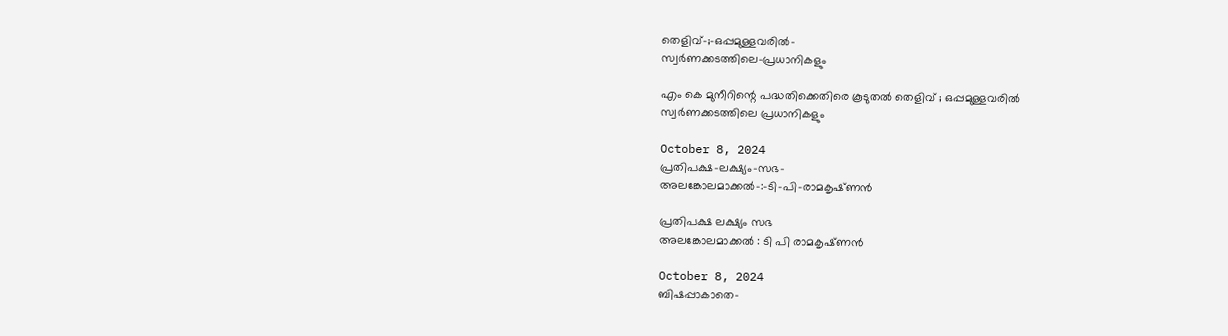തെളിവ്‌-;-ഒപ്പമുള്ളവരിൽ-
സ്വർണക്കടത്തിലെ-പ്രധാനികളും

എം കെ മുനീറിന്റെ പദ്ധതിക്കെതിരെ കൂടുതൽ തെളിവ്‌ ; ഒപ്പമുള്ളവരിൽ
സ്വർണക്കടത്തിലെ പ്രധാനികളും

October 8, 2024
പ്രതിപക്ഷ-ലക്ഷ്യം-സഭ-
അലങ്കോലമാക്കൽ-:-ടി-പി-രാമകൃഷ്‌ണൻ

പ്രതിപക്ഷ ലക്ഷ്യം സഭ
അലങ്കോലമാക്കൽ : ടി പി രാമകൃഷ്‌ണൻ

October 8, 2024
ബിഷപ്പാകാതെ-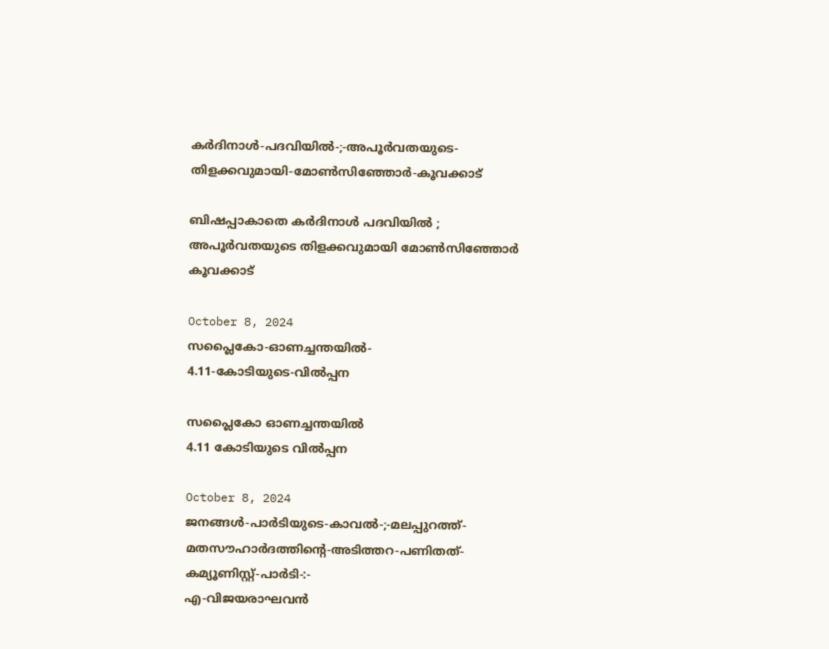കർദിനാൾ-പദവിയിൽ-;-അപൂർവതയുടെ-തിളക്കവുമായി-മോൺസിഞ്ഞോർ-കൂവക്കാട്‌

ബിഷപ്പാകാതെ കർദിനാൾ പദവിയിൽ ; അപൂർവതയുടെ തിളക്കവുമായി മോൺസിഞ്ഞോർ കൂവക്കാട്‌

October 8, 2024
സപ്ലൈകോ-ഓണച്ചന്തയിൽ-
4.11-കോടിയുടെ-വിൽപ്പന

സപ്ലൈകോ ഓണച്ചന്തയിൽ
4.11 കോടിയുടെ വിൽപ്പന

October 8, 2024
ജനങ്ങൾ-പാർടിയുടെ-കാവൽ-;-മലപ്പുറത്ത്-മതസൗഹാർദത്തിന്റെ-അടിത്തറ-പണിതത്-കമ്യൂണിസ്റ്റ്-പാർടി-:-
എ-വിജയരാഘവൻ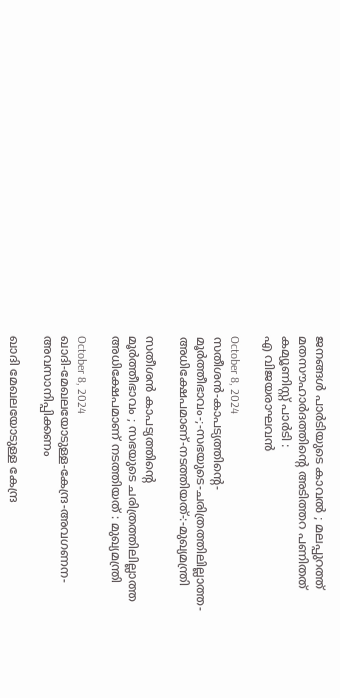ജനങ്ങൾ പാർടിയുടെ കാവൽ ; മലപ്പുറത്ത് മതസൗഹാർദത്തിന്റെ അടിത്തറ പണിതത് കമ്യൂണിസ്റ്റ് പാർടി :
എ വിജയരാഘവൻ

October 8, 2024
സതീശൻ-കാപട്യത്തിന്റെ-
മൂർത്തീഭാവം-;-സഭയുടെ-ചരിത്രത്തിലില്ലാത്ത-അധിക്ഷേപമാണ്‌-നടത്തിയത്‌-:-മുഖ്യമന്ത്രി

സതീശൻ കാപട്യത്തിന്റെ
മൂർത്തീഭാവം ; സഭയുടെ ചരിത്രത്തിലില്ലാത്ത അധിക്ഷേപമാണ്‌ നടത്തിയത്‌ : മുഖ്യമന്ത്രി

October 8, 2024
ഖാദി-മേഖലയോടുള്ള-കേന്ദ്ര-അവഗണന-അവസാനിപ്പിക്കണം

ഖാദി മേഖലയോടുള്ള കേന്ദ്ര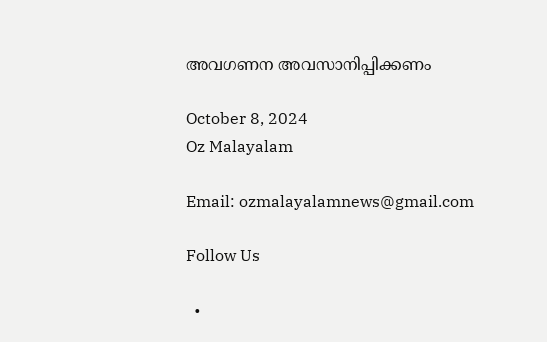അവഗണന അവസാനിപ്പിക്കണം

October 8, 2024
Oz Malayalam

Email: ozmalayalamnews@gmail.com

Follow Us

  •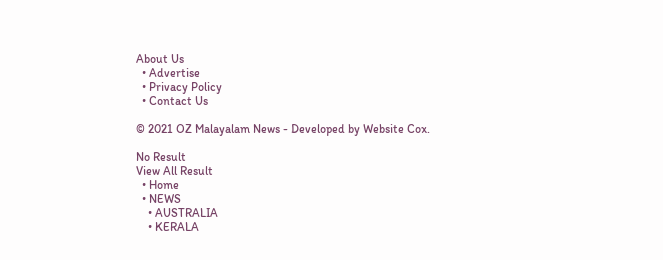About Us
  • Advertise
  • Privacy Policy
  • Contact Us

© 2021 OZ Malayalam News - Developed by Website Cox.

No Result
View All Result
  • Home
  • NEWS
    • AUSTRALIA
    • KERALA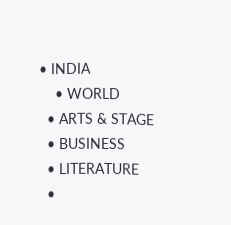• INDIA
    • WORLD
  • ARTS & STAGE
  • BUSINESS
  • LITERATURE
  •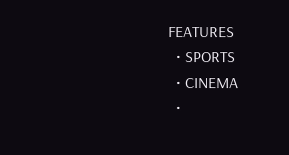FEATURES
  • SPORTS
  • CINEMA
  •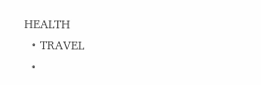HEALTH
  • TRAVEL
  •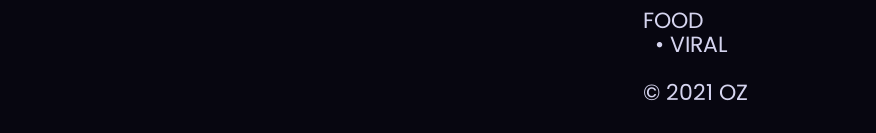FOOD
  • VIRAL

© 2021 OZ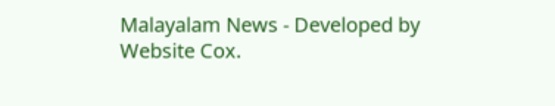Malayalam News - Developed by Website Cox.